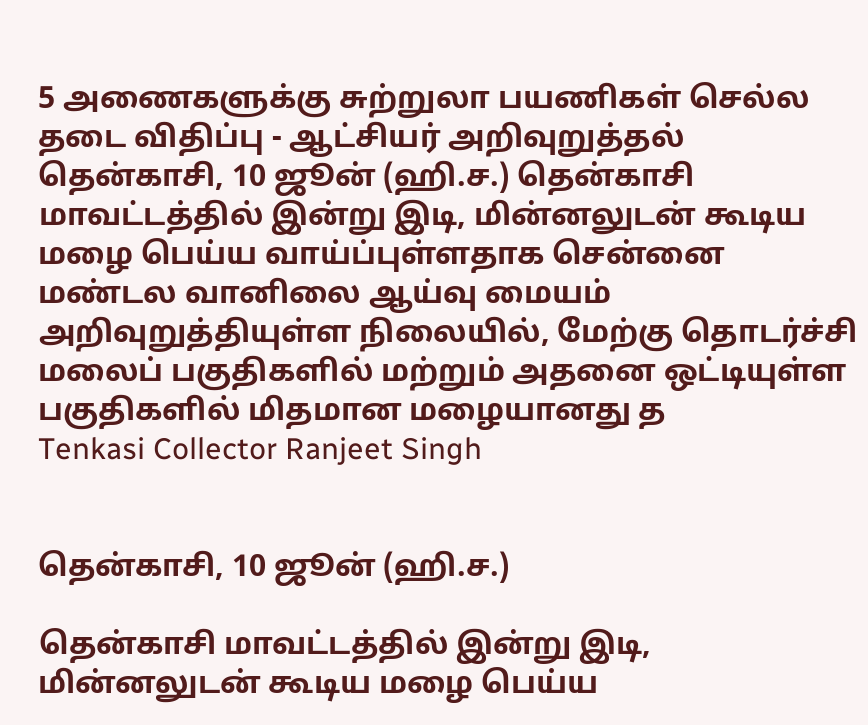5 அணைகளுக்கு சுற்றுலா பயணிகள் செல்ல தடை விதிப்பு - ஆட்சியர் அறிவுறுத்தல்
தென்காசி, 10 ஜூன் (ஹி.ச.) தென்காசி மாவட்டத்தில் இன்று இடி, மின்னலுடன் கூடிய மழை பெய்ய வாய்ப்புள்ளதாக சென்னை மண்டல வானிலை ஆய்வு மையம் அறிவுறுத்தியுள்ள நிலையில், மேற்கு தொடர்ச்சி மலைப் பகுதிகளில் மற்றும் அதனை ஒட்டியுள்ள பகுதிகளில் மிதமான மழையானது த
Tenkasi Collector Ranjeet Singh


தென்காசி, 10 ஜூன் (ஹி.ச.)

தென்காசி மாவட்டத்தில் இன்று இடி, மின்னலுடன் கூடிய மழை பெய்ய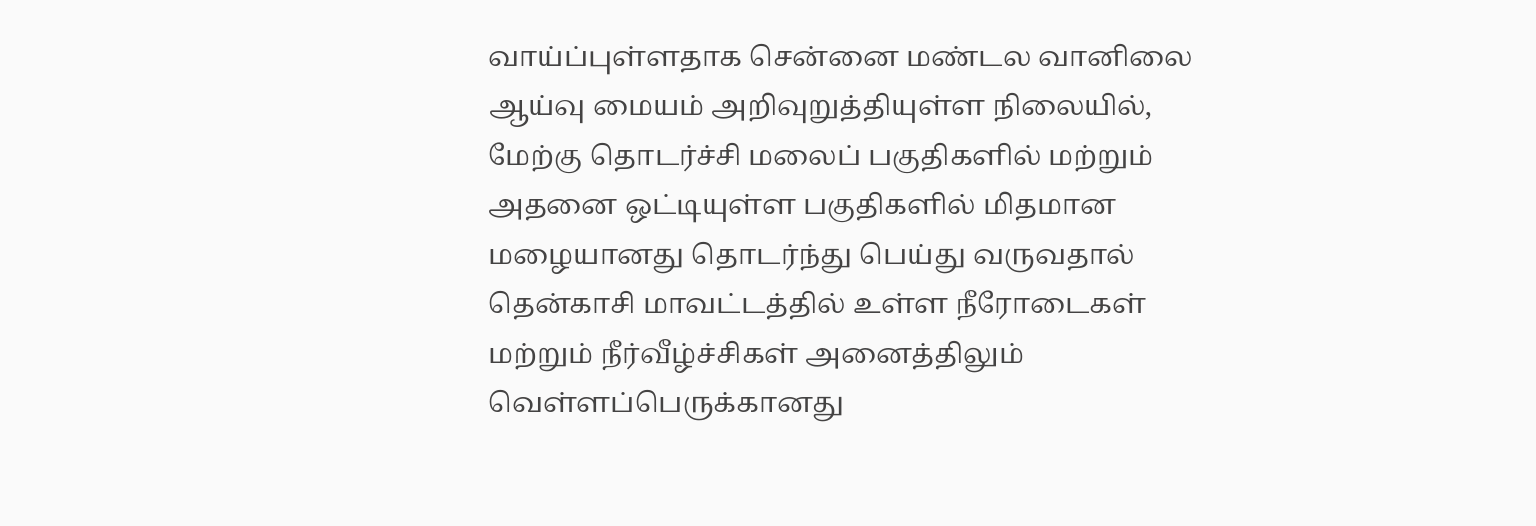வாய்ப்புள்ளதாக சென்னை மண்டல வானிலை ஆய்வு மையம் அறிவுறுத்தியுள்ள நிலையில், மேற்கு தொடர்ச்சி மலைப் பகுதிகளில் மற்றும் அதனை ஒட்டியுள்ள பகுதிகளில் மிதமான மழையானது தொடர்ந்து பெய்து வருவதால் தென்காசி மாவட்டத்தில் உள்ள நீரோடைகள் மற்றும் நீர்வீழ்ச்சிகள் அனைத்திலும் வெள்ளப்பெருக்கானது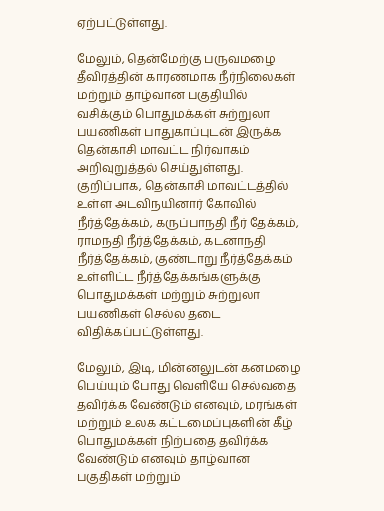ஏற்பட்டுள்ளது.

மேலும், தென்மேற்கு பருவமழை தீவிரத்தின் காரணமாக நீர்நிலைகள் மற்றும் தாழ்வான பகுதியில் வசிக்கும் பொதுமக்கள் சுற்றுலா பயணிகள் பாதுகாப்புடன் இருக்க தென்காசி மாவட்ட நிர்வாகம் அறிவுறுத்தல் செய்துள்ளது. குறிப்பாக, தென்காசி மாவட்டத்தில் உள்ள அடவிநயினார் கோவில் நீர்த்தேக்கம், கருப்பாநதி நீர் தேக்கம், ராமநதி நீர்த்தேக்கம், கடனாநதி நீர்த்தேக்கம், குண்டாறு நீர்த்தேக்கம் உள்ளிட்ட நீர்த்தேக்கங்களுக்கு பொதுமக்கள் மற்றும் சுற்றுலா பயணிகள் செல்ல தடை விதிக்கப்பட்டுள்ளது.

மேலும், இடி, மின்னலுடன் கனமழை பெய்யும் போது வெளியே செல்வதை தவிர்க்க வேண்டும் எனவும், மரங்கள் மற்றும் உலக கட்டமைப்புகளின் கீழ் பொதுமக்கள் நிற்பதை தவிர்க்க வேண்டும் எனவும் தாழ்வான பகுதிகள் மற்றும்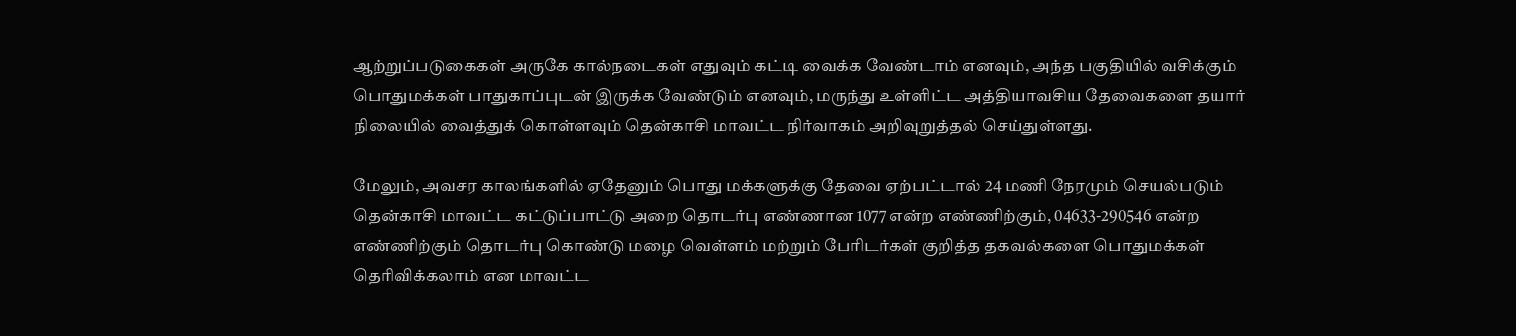ஆற்றுப்படுகைகள் அருகே கால்நடைகள் எதுவும் கட்டி வைக்க வேண்டாம் எனவும், அந்த பகுதியில் வசிக்கும் பொதுமக்கள் பாதுகாப்புடன் இருக்க வேண்டும் எனவும், மருந்து உள்ளிட்ட அத்தியாவசிய தேவைகளை தயார் நிலையில் வைத்துக் கொள்ளவும் தென்காசி மாவட்ட நிர்வாகம் அறிவுறுத்தல் செய்துள்ளது.

மேலும், அவசர காலங்களில் ஏதேனும் பொது மக்களுக்கு தேவை ஏற்பட்டால் 24 மணி நேரமும் செயல்படும் தென்காசி மாவட்ட கட்டுப்பாட்டு அறை தொடர்பு எண்ணான 1077 என்ற எண்ணிற்கும், 04633-290546 என்ற எண்ணிற்கும் தொடர்பு கொண்டு மழை வெள்ளம் மற்றும் பேரிடர்கள் குறித்த தகவல்களை பொதுமக்கள் தெரிவிக்கலாம் என மாவட்ட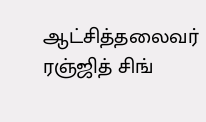ஆட்சித்தலைவர் ரஞ்ஜித் சிங்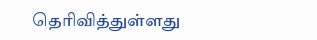தெரிவித்துள்ளது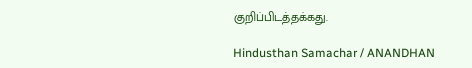குறிப்பிடத்தக்கது.

Hindusthan Samachar / ANANDHAN